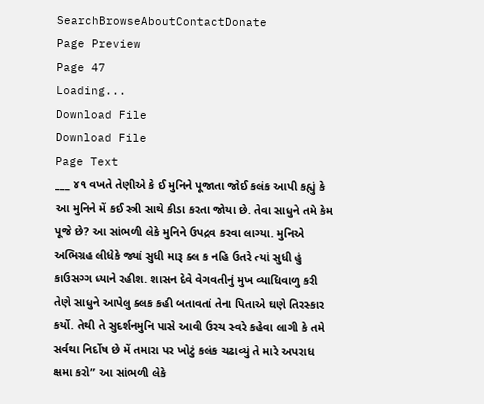SearchBrowseAboutContactDonate
Page Preview
Page 47
Loading...
Download File
Download File
Page Text
___ ૪૧ વખતે તેણીએ કે ઈ મુનિને પૂજાતા જોઈ કલંક આપી કહ્યું કે આ મુનિને મેં કઈ સ્ત્રી સાથે કીડા કરતા જોયા છે. તેવા સાધુને તમે કેમ પૂજે છે? આ સાંભળી લેકે મુનિને ઉપદ્રવ કરવા લાગ્યા. મુનિએ અભિગ્રહ લીધેકે જ્યાં સુધી મારૂ ક્લ ક નહિ ઉતરે ત્યાં સુધી હું કાઉસગ્ગ ધ્યાને રહીશ. શાસન દેવે વેગવતીનું મુખ વ્યાધિવાળુ કરી તેણે સાધુને આપેલુ ક્લક કહી બતાવતાં તેના પિતાએ ઘણે તિરસ્કાર કર્યો. તેથી તે સુદર્શનમુનિ પાસે આવી ઉરચ સ્વરે કહેવા લાગી કે તમે સર્વથા નિર્દોષ છે મેં તમારા પર ખોટું કલંક ચઢાવ્યું તે મારે અપરાધ ક્ષમા કરો” આ સાંભળી લેકે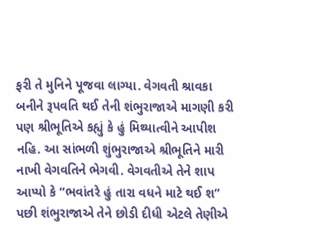ફરી તે મુનિને પૂજવા લાગ્યા. વેગવતી શ્રાવકા બનીને રૂપવતિ થઈ તેની શંભુરાજાએ માગણી કરી પણ શ્રીભૂતિએ કહ્યું કે હું મિથ્યાત્વીને આપીશ નહિ. આ સાંભળી શુંભુરાજાએ શ્રીભૂતિને મારી નાખી વેગવતિને ભેગવી. વેગવતીએ તેને શાપ આપ્યો કે “ભવાંતરે હું તારા વધને માટે થઈ શ” પછી શંભુરાજાએ તેને છોડી દીધી એટલે તેણીએ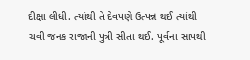દીક્ષા લીધી. ત્યાંથી તે દેવપણે ઉત્પન્ન થઈ ત્યાંથી ચવી જનક રાજાની પુત્રી સીતા થઈ. પૂર્વના સાપથી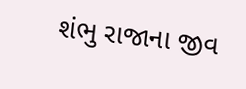શંભુ રાજાના જીવ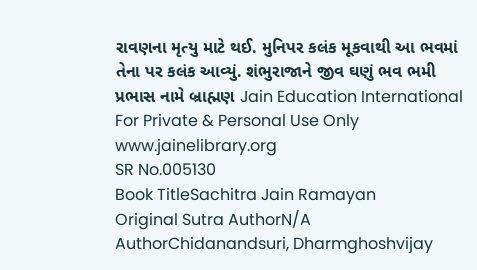રાવણના મૃત્યુ માટે થઈ. મુનિપર કલંક મૂકવાથી આ ભવમાં તેના પર કલંક આવ્યું. શંભુરાજાને જીવ ઘણું ભવ ભમી પ્રભાસ નામે બ્રાહ્મણ Jain Education International For Private & Personal Use Only www.jainelibrary.org
SR No.005130
Book TitleSachitra Jain Ramayan
Original Sutra AuthorN/A
AuthorChidanandsuri, Dharmghoshvijay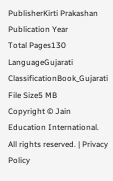PublisherKirti Prakashan
Publication Year
Total Pages130
LanguageGujarati
ClassificationBook_Gujarati
File Size5 MB
Copyright © Jain Education International. All rights reserved. | Privacy Policy